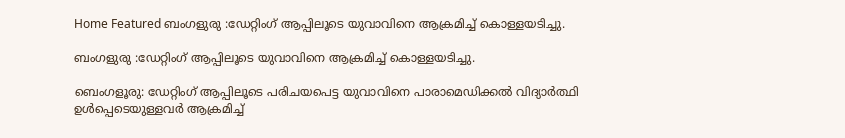Home Featured ബംഗളുരു :ഡേറ്റിംഗ് ആപ്പിലൂടെ യുവാവിനെ ആക്രമിച്ച് കൊള്ളയടിച്ചു.

ബംഗളുരു :ഡേറ്റിംഗ് ആപ്പിലൂടെ യുവാവിനെ ആക്രമിച്ച് കൊള്ളയടിച്ചു.

ബെംഗളൂരു: ഡേറ്റിംഗ് ആപ്പിലൂടെ പരിചയപെട്ട യുവാവിനെ പാരാമെഡിക്കൽ വിദ്യാർത്ഥി ഉൾപ്പെടെയുള്ളവർ ആക്രമിച്ച്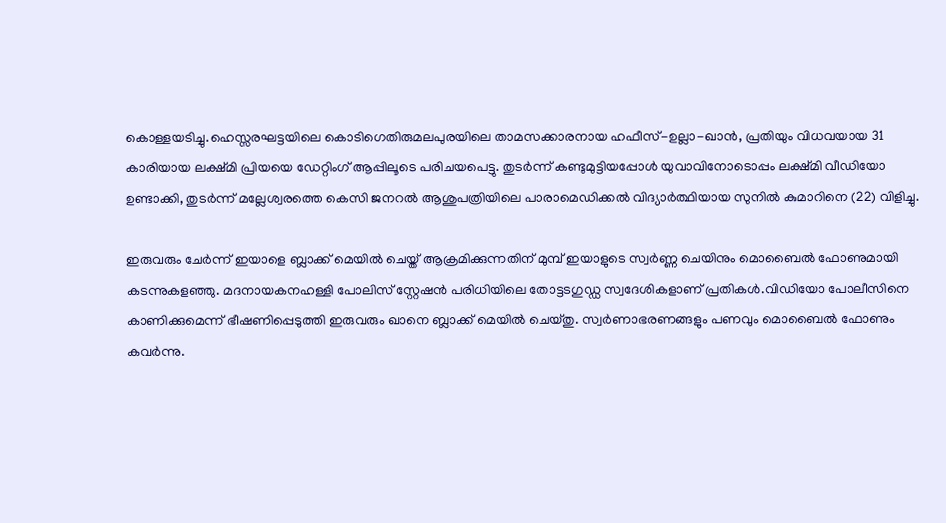കൊള്ളയടിച്ചു.ഹെസ്സരഘട്ടയിലെ കൊടിഗെതിരുമലപുരയിലെ താമസക്കാരനായ ഹഫീസ്-ഉല്ലാ-ഖാൻ, പ്രതിയും വിധവയായ 31 കാരിയായ ലക്ഷ്മി പ്രിയയെ ഡേറ്റിംഗ് ആപ്പിലൂടെ പരിചയപെട്ടു. തുടർന്ന് കണ്ടുമുട്ടിയപ്പോൾ യുവാവിനോടൊപ്പം ലക്ഷ്മി വീഡിയോ ഉണ്ടാക്കി, തുടർന്ന് മല്ലേശ്വരത്തെ കെസി ജനറൽ ആശുപത്രിയിലെ പാരാമെഡിക്കൽ വിദ്യാർത്ഥിയായ സുനിൽ കുമാറിനെ (22) വിളിച്ചു.

ഇരുവരും ചേർന്ന് ഇയാളെ ബ്ലാക്ക് മെയിൽ ചെയ്ത് ആക്രമിക്കുന്നതിന് മുമ്പ് ഇയാളുടെ സ്വർണ്ണ ചെയിനും മൊബൈൽ ഫോണുമായി കടന്നുകളഞ്ഞു. മദനായകനഹള്ളി പോലിസ് സ്റ്റേഷൻ പരിധിയിലെ തോട്ടടഗുഡ്ഡ സ്വദേശികളാണ് പ്രതികൾ.വിഡിയോ പോലീസിനെ കാണിക്കുമെന്ന് ഭീഷണിപ്പെടുത്തി ഇരുവരും ഖാനെ ബ്ലാക്ക് മെയിൽ ചെയ്തു. സ്വർണാഭരണങ്ങളും പണവും മൊബൈൽ ഫോണും കവർന്നു.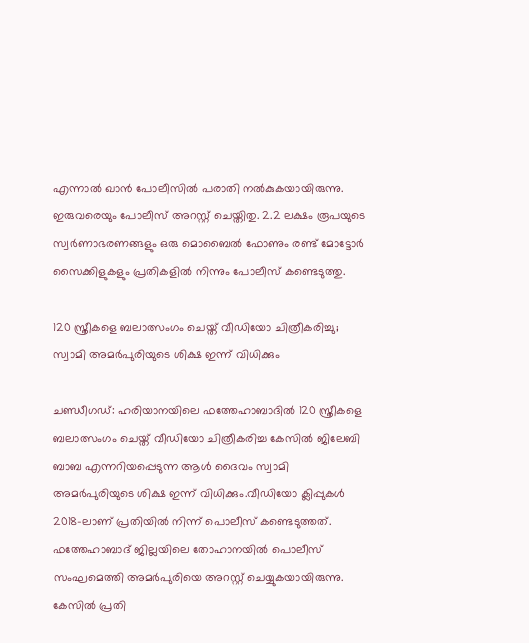എന്നാൽ ഖാൻ പോലീസിൽ പരാതി നൽകുകയായിരുന്നു. ഇരുവരെയും പോലീസ് അറസ്റ്റ് ചെയ്തിതു. 2.2 ലക്ഷം രൂപയുടെ സ്വർണാഭരണങ്ങളും ഒരു മൊബൈൽ ഫോണും രണ്ട് മോട്ടോർ സൈക്കിളുകളും പ്രതികളിൽ നിന്നും പോലീസ് കണ്ടെടുത്തു.

120 സ്ത്രീകളെ ബലാത്സംഗം ചെയ്ത് വീഡിയോ ചിത്രീകരിച്ചു; സ്വാമി അമര്‍പുരിയുടെ ശിക്ഷ ഇന്ന് വിധിക്കും

ചണ്ഡീഗഡ്: ഹരിയാനയിലെ ഫത്തേഹാബാദില്‍ 120 സ്ത്രീകളെ ബലാത്സംഗം ചെയ്ത് വീഡിയോ ചിത്രീകരിച്ച കേസില്‍ ജിലേബി ബാബ എന്നറിയപ്പെടുന്ന ആള്‍ ദൈവം സ്വാമി അമര്‍പുരിയുടെ ശിക്ഷ ഇന്ന് വിധിക്കും.വീഡിയോ ക്ലിപ്പുകള്‍ 2018-ലാണ് പ്രതിയില്‍ നിന്ന് പൊലീസ് കണ്ടെടുത്തത്. ഫത്തേഹാബാദ് ജില്ലയിലെ തോഹാനയില്‍ പൊലീസ് സംഘമെത്തി അമര്‍പുരിയെ അറസ്റ്റ് ചെയ്യുകയായിരുന്നു. കേസില്‍ പ്രതി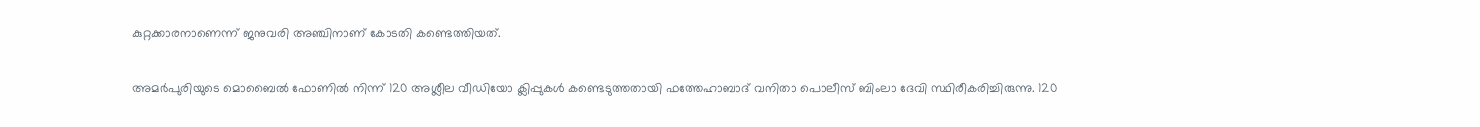കുറ്റക്കാരനാണെന്ന് ജനുവരി അഞ്ചിനാണ് കോടതി കണ്ടെത്തിയത്.

അമര്‍പുരിയുടെ മൊബൈല്‍ ഫോണില്‍ നിന്ന് 120 അശ്ലീല വീഡിയോ ക്ലിപ്പുകള്‍ കണ്ടെടുത്തതായി ഫത്തേഹാബാദ് വനിതാ പൊലീസ് ബിംലാ ദേവി സ്ഥിരീകരിച്ചിരുന്നു. 120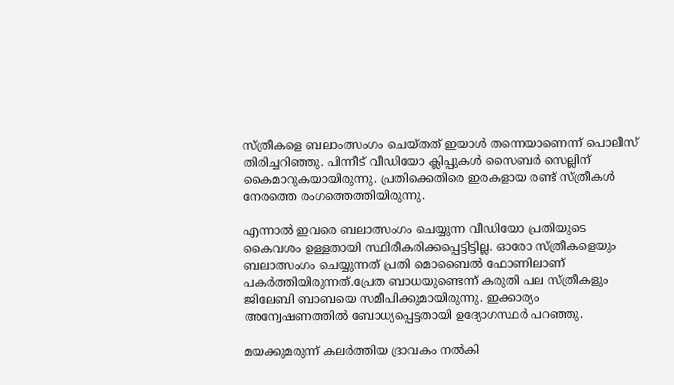സ്ത്രീകളെ ബലാംത്സംഗം ചെയ്തത് ഇയാള്‍ തന്നെയാണെന്ന് പൊലീസ് തിരിച്ചറിഞ്ഞു. പിന്നീട് വീഡിയോ ക്ലിപ്പുകള്‍ സൈബര്‍ സെല്ലിന് കൈമാറുകയായിരുന്നു. പ്രതിക്കെതിരെ ഇരകളായ രണ്ട് സ്ത്രീകള്‍ നേരത്തെ രംഗത്തെത്തിയിരുന്നു.

എന്നാല്‍ ഇവരെ ബലാത്സംഗം ചെയ്യുന്ന വീഡിയോ പ്രതിയുടെ കൈവശം ഉള്ളതായി സ്ഥിരീകരിക്കപ്പെട്ടിട്ടില്ല. ഓരോ സ്ത്രീകളെയും ബലാത്സംഗം ചെയ്യുന്നത് പ്രതി മൊബൈല്‍ ഫോണിലാണ് പകര്‍ത്തിയിരുന്നത്.പ്രേത ബാധയുണ്ടെന്ന് കരുതി പല സ്ത്രീകളും ജിലേബി ബാബയെ സമീപിക്കുമായിരുന്നു. ഇക്കാര്യം അന്വേഷണത്തില്‍ ബോധ്യപ്പെട്ടതായി ഉദ്യോഗസ്ഥര്‍ പറഞ്ഞു.

മയക്കുമരുന്ന് കലര്‍ത്തിയ ദ്രാവകം നല്‍കി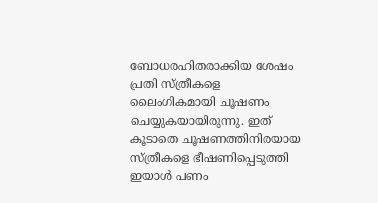ബോധരഹിതരാക്കിയ ശേഷം പ്രതി സ്ത്രീകളെ ലൈംഗികമായി ചൂഷണം ചെയ്യുകയായിരുന്നു. ഇത് കൂടാതെ ചൂഷണത്തിനിരയായ സ്ത്രീകളെ ഭീഷണിപ്പെടുത്തി ഇയാള്‍ പണം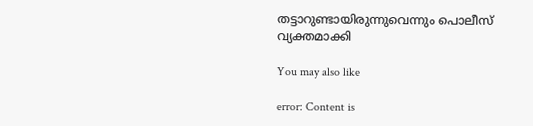തട്ടാറുണ്ടായിരുന്നുവെന്നും പൊലീസ് വ്യക്തമാക്കി

You may also like

error: Content is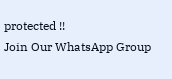protected !!
Join Our WhatsApp Group